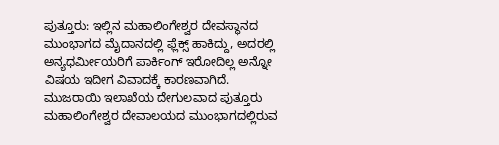ಪುತ್ತೂರು: ಇಲ್ಲಿನ ಮಹಾಲಿಂಗೇಶ್ವರ ದೇವಸ್ಥಾನದ ಮುಂಭಾಗದ ಮೈದಾನದಲ್ಲಿ ಫ್ಲೆಕ್ಸ್ ಹಾಕಿದ್ದು, ಅದರಲ್ಲಿ ಅನ್ಯಧರ್ಮೀಯರಿಗೆ ಪಾರ್ಕಿಂಗ್ ಇರೋದಿಲ್ಲ ಅನ್ನೋ ವಿಷಯ ಇದೀಗ ವಿವಾದಕ್ಕೆ ಕಾರಣವಾಗಿದೆ.
ಮುಜರಾಯಿ ಇಲಾಖೆಯ ದೇಗುಲವಾದ ಪುತ್ತೂರು ಮಹಾಲಿಂಗೇಶ್ವರ ದೇವಾಲಯದ ಮುಂಭಾಗದಲ್ಲಿರುವ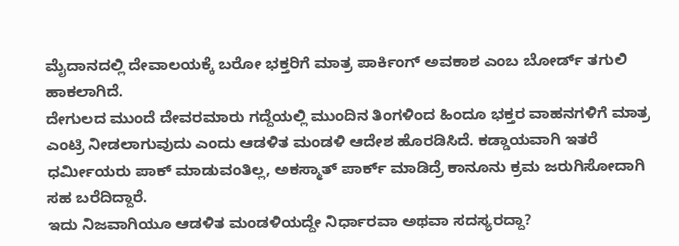ಮೈದಾನದಲ್ಲಿ ದೇವಾಲಯಕ್ಕೆ ಬರೋ ಭಕ್ತರಿಗೆ ಮಾತ್ರ ಪಾರ್ಕಿಂಗ್ ಅವಕಾಶ ಎಂಬ ಬೋರ್ಡ್ ತಗುಲಿ ಹಾಕಲಾಗಿದೆ.
ದೇಗುಲದ ಮುಂದೆ ದೇವರಮಾರು ಗದ್ದೆಯಲ್ಲಿ ಮುಂದಿನ ತಿಂಗಳಿಂದ ಹಿಂದೂ ಭಕ್ತರ ವಾಹನಗಳಿಗೆ ಮಾತ್ರ ಎಂಟ್ರಿ ನೀಡಲಾಗುವುದು ಎಂದು ಆಡಳಿತ ಮಂಡಳಿ ಆದೇಶ ಹೊರಡಿಸಿದೆ. ಕಡ್ಡಾಯವಾಗಿ ಇತರೆ ಧರ್ಮೀಯರು ಪಾಕ್ ಮಾಡುವಂತಿಲ್ಲ, ಅಕಸ್ಮಾತ್ ಪಾರ್ಕ್ ಮಾಡಿದ್ರೆ ಕಾನೂನು ಕ್ರಮ ಜರುಗಿಸೋದಾಗಿ ಸಹ ಬರೆದಿದ್ದಾರೆ.
ಇದು ನಿಜವಾಗಿಯೂ ಆಡಳಿತ ಮಂಡಳಿಯದ್ದೇ ನಿರ್ಧಾರವಾ ಅಥವಾ ಸದಸ್ಯರದ್ದಾ?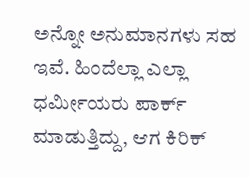ಅನ್ನೋ ಅನುಮಾನಗಳು ಸಹ ಇವೆ. ಹಿಂದೆಲ್ಲಾ ಎಲ್ಲಾ ಧರ್ಮೀಯರು ಪಾರ್ಕ್ ಮಾಡುತ್ತಿದ್ದು, ಆಗ ಕಿರಿಕ್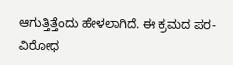ಆಗುತ್ತಿತ್ತೆಂದು ಹೇಳಲಾಗಿದೆ. ಈ ಕ್ರಮದ ಪರ-ವಿರೋಧ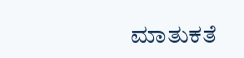ಮಾತುಕತೆ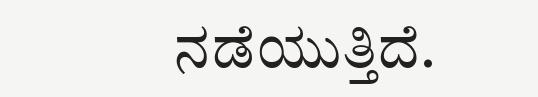ನಡೆಯುತ್ತಿದೆ.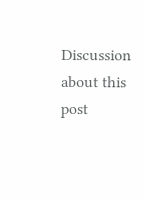Discussion about this post